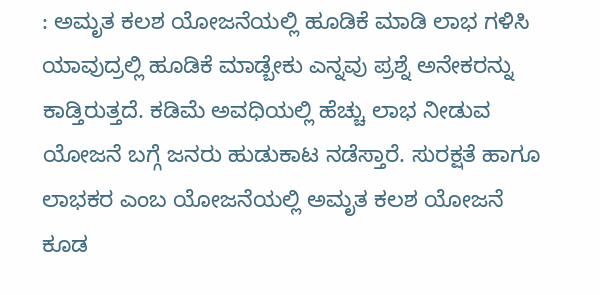: ಅಮೃತ ಕಲಶ ಯೋಜನೆಯಲ್ಲಿ ಹೂಡಿಕೆ ಮಾಡಿ ಲಾಭ ಗಳಿಸಿ ಯಾವುದ್ರಲ್ಲಿ ಹೂಡಿಕೆ ಮಾಡ್ಬೇಕು ಎನ್ನವು ಪ್ರಶ್ನೆ ಅನೇಕರನ್ನು ಕಾಡ್ತಿರುತ್ತದೆ. ಕಡಿಮೆ ಅವಧಿಯಲ್ಲಿ ಹೆಚ್ಚು ಲಾಭ ನೀಡುವ ಯೋಜನೆ ಬಗ್ಗೆ ಜನರು ಹುಡುಕಾಟ ನಡೆಸ್ತಾರೆ. ಸುರಕ್ಷತೆ ಹಾಗೂ ಲಾಭಕರ ಎಂಬ ಯೋಜನೆಯಲ್ಲಿ ಅಮೃತ ಕಲಶ ಯೋಜನೆ ಕೂಡ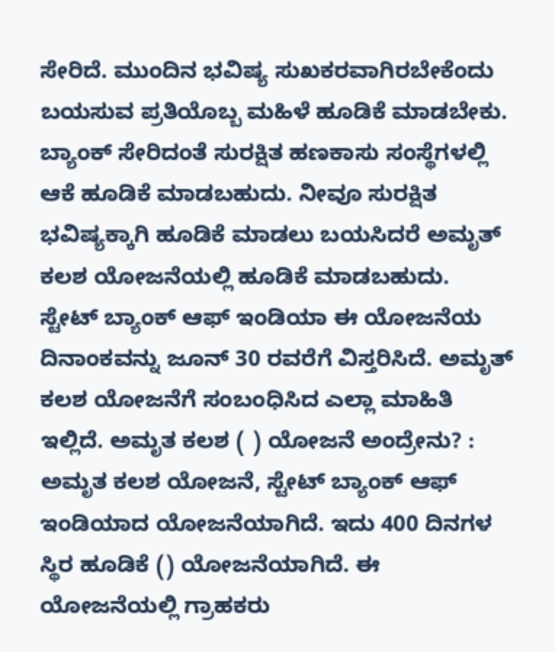ಸೇರಿದೆ. ಮುಂದಿನ ಭವಿಷ್ಯ ಸುಖಕರವಾಗಿರಬೇಕೆಂದು ಬಯಸುವ ಪ್ರತಿಯೊಬ್ಬ ಮಹಿಳೆ ಹೂಡಿಕೆ ಮಾಡಬೇಕು. ಬ್ಯಾಂಕ್ ಸೇರಿದಂತೆ ಸುರಕ್ಷಿತ ಹಣಕಾಸು ಸಂಸ್ಥೆಗಳಲ್ಲಿ ಆಕೆ ಹೂಡಿಕೆ ಮಾಡಬಹುದು. ನೀವೂ ಸುರಕ್ಷಿತ ಭವಿಷ್ಯಕ್ಕಾಗಿ ಹೂಡಿಕೆ ಮಾಡಲು ಬಯಸಿದರೆ ಅಮೃತ್ ಕಲಶ ಯೋಜನೆಯಲ್ಲಿ ಹೂಡಿಕೆ ಮಾಡಬಹುದು. ಸ್ಟೇಟ್ ಬ್ಯಾಂಕ್ ಆಫ್ ಇಂಡಿಯಾ ಈ ಯೋಜನೆಯ ದಿನಾಂಕವನ್ನು ಜೂನ್ 30 ರವರೆಗೆ ವಿಸ್ತರಿಸಿದೆ. ಅಮೃತ್ ಕಲಶ ಯೋಜನೆಗೆ ಸಂಬಂಧಿಸಿದ ಎಲ್ಲಾ ಮಾಹಿತಿ ಇಲ್ಲಿದೆ. ಅಮೃತ ಕಲಶ ( ) ಯೋಜನೆ ಅಂದ್ರೇನು? : ಅಮೃತ ಕಲಶ ಯೋಜನೆ, ಸ್ಟೇಟ್ ಬ್ಯಾಂಕ್ ಆಫ್ ಇಂಡಿಯಾದ ಯೋಜನೆಯಾಗಿದೆ. ಇದು 400 ದಿನಗಳ ಸ್ಥಿರ ಹೂಡಿಕೆ () ಯೋಜನೆಯಾಗಿದೆ. ಈ ಯೋಜನೆಯಲ್ಲಿ ಗ್ರಾಹಕರು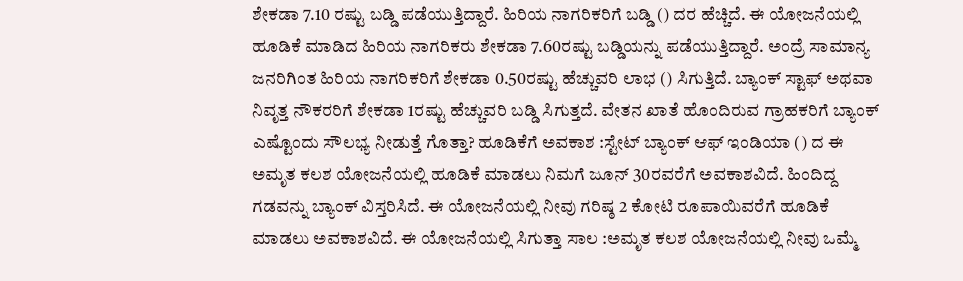ಶೇಕಡಾ 7.10 ರಷ್ಟು ಬಡ್ಡಿ ಪಡೆಯುತ್ತಿದ್ದಾರೆ. ಹಿರಿಯ ನಾಗರಿಕರಿಗೆ ಬಡ್ಡಿ () ದರ ಹೆಚ್ಚಿದೆ. ಈ ಯೋಜನೆಯಲ್ಲಿ ಹೂಡಿಕೆ ಮಾಡಿದ ಹಿರಿಯ ನಾಗರಿಕರು ಶೇಕಡಾ 7.60ರಷ್ಟು ಬಡ್ಡಿಯನ್ನು ಪಡೆಯುತ್ತಿದ್ದಾರೆ. ಅಂದ್ರೆ ಸಾಮಾನ್ಯ ಜನರಿಗಿಂತ ಹಿರಿಯ ನಾಗರಿಕರಿಗೆ ಶೇಕಡಾ 0.50ರಷ್ಟು ಹೆಚ್ಚುವರಿ ಲಾಭ () ಸಿಗುತ್ತಿದೆ. ಬ್ಯಾಂಕ್ ಸ್ಟಾಫ್ ಅಥವಾ ನಿವೃತ್ತ ನೌಕರರಿಗೆ ಶೇಕಡಾ 1ರಷ್ಟು ಹೆಚ್ಚುವರಿ ಬಡ್ಡಿ ಸಿಗುತ್ತದೆ. ವೇತನ ಖಾತೆ ಹೊಂದಿರುವ ಗ್ರಾಹಕರಿಗೆ ಬ್ಯಾಂಕ್ ಎಷ್ಟೊಂದು ಸೌಲಭ್ಯ ನೀಡುತ್ತೆ ಗೊತ್ತಾ? ಹೂಡಿಕೆಗೆ ಅವಕಾಶ :ಸ್ಟೇಟ್ ಬ್ಯಾಂಕ್ ಆಫ್ ಇಂಡಿಯಾ () ದ ಈ ಅಮೃತ ಕಲಶ ಯೋಜನೆಯಲ್ಲಿ ಹೂಡಿಕೆ ಮಾಡಲು ನಿಮಗೆ ಜೂನ್ 30ರವರೆಗೆ ಅವಕಾಶವಿದೆ. ಹಿಂದಿದ್ದ ಗಡವನ್ನು ಬ್ಯಾಂಕ್ ವಿಸ್ತರಿಸಿದೆ. ಈ ಯೋಜನೆಯಲ್ಲಿ ನೀವು ಗರಿಷ್ಠ 2 ಕೋಟಿ ರೂಪಾಯಿವರೆಗೆ ಹೂಡಿಕೆ ಮಾಡಲು ಅವಕಾಶವಿದೆ. ಈ ಯೋಜನೆಯಲ್ಲಿ ಸಿಗುತ್ತಾ ಸಾಲ :ಅಮೃತ ಕಲಶ ಯೋಜನೆಯಲ್ಲಿ ನೀವು ಒಮ್ಮೆ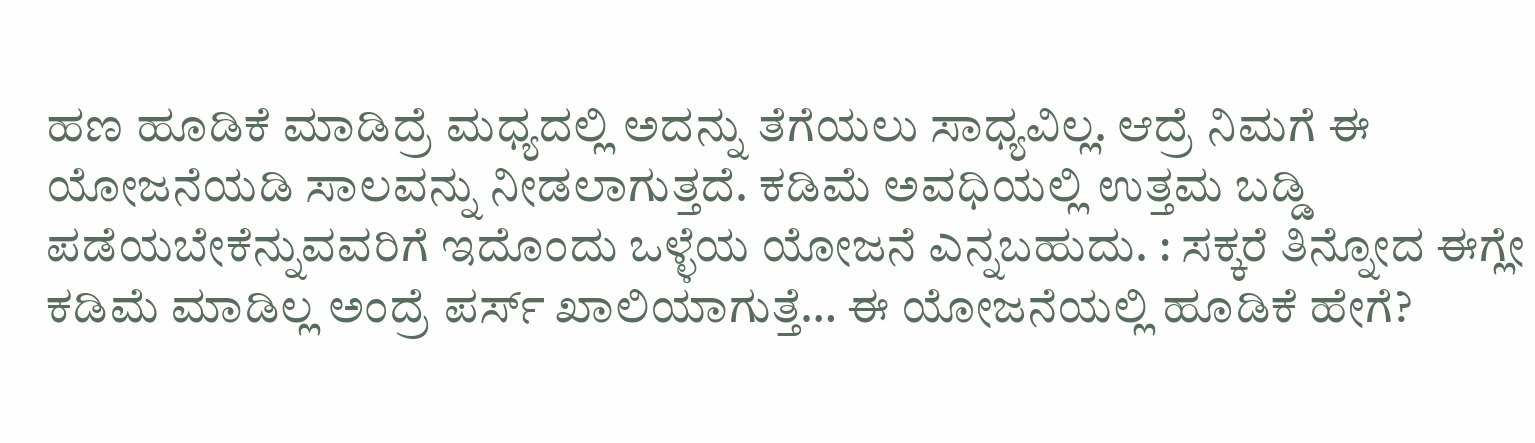ಹಣ ಹೂಡಿಕೆ ಮಾಡಿದ್ರೆ ಮಧ್ಯದಲ್ಲಿ ಅದನ್ನು ತೆಗೆಯಲು ಸಾಧ್ಯವಿಲ್ಲ. ಆದ್ರೆ ನಿಮಗೆ ಈ ಯೋಜನೆಯಡಿ ಸಾಲವನ್ನು ನೀಡಲಾಗುತ್ತದೆ. ಕಡಿಮೆ ಅವಧಿಯಲ್ಲಿ ಉತ್ತಮ ಬಡ್ಡಿ ಪಡೆಯಬೇಕೆನ್ನುವವರಿಗೆ ಇದೊಂದು ಒಳ್ಳೆಯ ಯೋಜನೆ ಎನ್ನಬಹುದು. : ಸಕ್ಕರೆ ತಿನ್ನೋದ ಈಗ್ಲೇ ಕಡಿಮೆ ಮಾಡಿಲ್ಲ ಅಂದ್ರೆ ಪರ್ಸ್ ಖಾಲಿಯಾಗುತ್ತೆ… ಈ ಯೋಜನೆಯಲ್ಲಿ ಹೂಡಿಕೆ ಹೇಗೆ?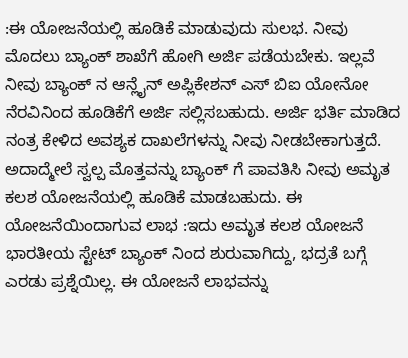:ಈ ಯೋಜನೆಯಲ್ಲಿ ಹೂಡಿಕೆ ಮಾಡುವುದು ಸುಲಭ. ನೀವು ಮೊದಲು ಬ್ಯಾಂಕ್ ಶಾಖೆಗೆ ಹೋಗಿ ಅರ್ಜಿ ಪಡೆಯಬೇಕು. ಇಲ್ಲವೆ ನೀವು ಬ್ಯಾಂಕ್ ನ ಆನ್ಲೈನ್ ಅಪ್ಲಿಕೇಶನ್ ಎಸ್ ಬಿಐ ಯೋನೋ ನೆರವಿನಿಂದ ಹೂಡಿಕೆಗೆ ಅರ್ಜಿ ಸಲ್ಲಿಸಬಹುದು. ಅರ್ಜಿ ಭರ್ತಿ ಮಾಡಿದ ನಂತ್ರ ಕೇಳಿದ ಅವಶ್ಯಕ ದಾಖಲೆಗಳನ್ನು ನೀವು ನೀಡಬೇಕಾಗುತ್ತದೆ. ಅದಾದ್ಮೇಲೆ ಸ್ವಲ್ಪ ಮೊತ್ತವನ್ನು ಬ್ಯಾಂಕ್ ಗೆ ಪಾವತಿಸಿ ನೀವು ಅಮೃತ ಕಲಶ ಯೋಜನೆಯಲ್ಲಿ ಹೂಡಿಕೆ ಮಾಡಬಹುದು. ಈ ಯೋಜನೆಯಿಂದಾಗುವ ಲಾಭ :ಇದು ಅಮೃತ ಕಲಶ ಯೋಜನೆ ಭಾರತೀಯ ಸ್ಟೇಟ್ ಬ್ಯಾಂಕ್ ನಿಂದ ಶುರುವಾಗಿದ್ದು, ಭದ್ರತೆ ಬಗ್ಗೆ ಎರಡು ಪ್ರಶ್ನೆಯಿಲ್ಲ. ಈ ಯೋಜನೆ ಲಾಭವನ್ನು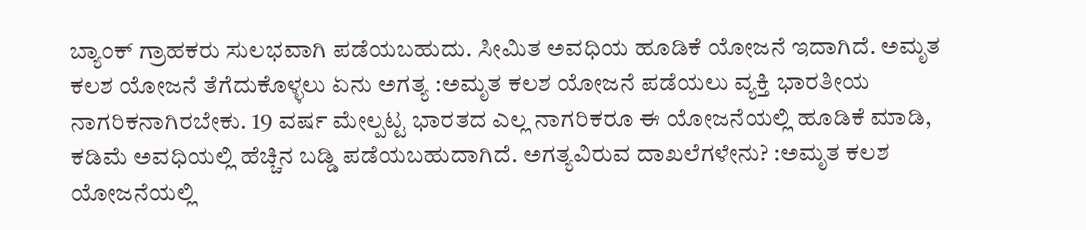ಬ್ಯಾಂಕ್ ಗ್ರಾಹಕರು ಸುಲಭವಾಗಿ ಪಡೆಯಬಹುದು. ಸೀಮಿತ ಅವಧಿಯ ಹೂಡಿಕೆ ಯೋಜನೆ ಇದಾಗಿದೆ. ಅಮೃತ ಕಲಶ ಯೋಜನೆ ತೆಗೆದುಕೊಳ್ಳಲು ಏನು ಅಗತ್ಯ :ಅಮೃತ ಕಲಶ ಯೋಜನೆ ಪಡೆಯಲು ವ್ಯಕ್ತಿ ಭಾರತೀಯ ನಾಗರಿಕನಾಗಿರಬೇಕು. 19 ವರ್ಷ ಮೇಲ್ಪಟ್ಟ ಭಾರತದ ಎಲ್ಲ ನಾಗರಿಕರೂ ಈ ಯೋಜನೆಯಲ್ಲಿ ಹೂಡಿಕೆ ಮಾಡಿ, ಕಡಿಮೆ ಅವಧಿಯಲ್ಲಿ ಹೆಚ್ಚಿನ ಬಡ್ಡಿ ಪಡೆಯಬಹುದಾಗಿದೆ. ಅಗತ್ಯವಿರುವ ದಾಖಲೆಗಳೇನು? :ಅಮೃತ ಕಲಶ ಯೋಜನೆಯಲ್ಲಿ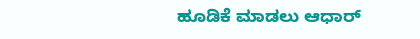ಹೂಡಿಕೆ ಮಾಡಲು ಆಧಾರ್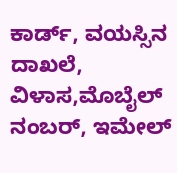ಕಾರ್ಡ್, ವಯಸ್ಸಿನ ದಾಖಲೆ, ವಿಳಾಸ,ಮೊಬೈಲ್ ನಂಬರ್, ಇಮೇಲ್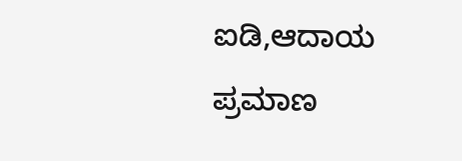ಐಡಿ,ಆದಾಯ ಪ್ರಮಾಣ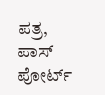ಪತ್ರ, ಪಾಸ್ ಪೋರ್ಟ್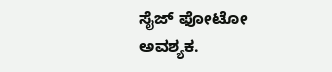ಸೈಜ್ ಫೋಟೋ ಅವಶ್ಯಕ.